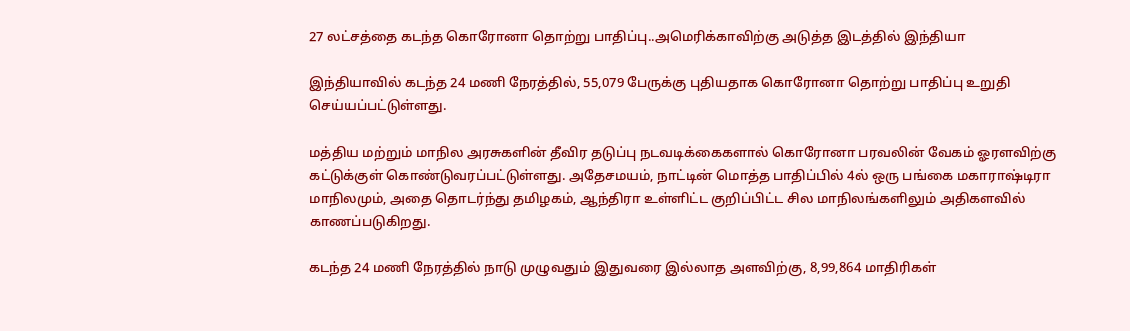27 லட்சத்தை கடந்த கொரோனா தொற்று பாதிப்பு..அமெரிக்காவிற்கு அடுத்த இடத்தில் இந்தியா

இந்தியாவில் கடந்த 24 மணி நேரத்தில், 55,079 பேருக்கு புதியதாக கொரோனா தொற்று பாதிப்பு உறுதி செய்யப்பட்டுள்ளது.

மத்திய மற்றும் மாநில அரசுகளின் தீவிர தடுப்பு நடவடிக்கைகளால் கொரோனா பரவலின் வேகம் ஓரளவிற்கு கட்டுக்குள் கொண்டுவரப்பட்டுள்ளது. அதேசமயம், நாட்டின் மொத்த பாதிப்பில் 4ல் ஒரு பங்கை மகாராஷ்டிரா மாநிலமும், அதை தொடர்ந்து தமிழகம், ஆந்திரா உள்ளிட்ட குறிப்பிட்ட சில மாநிலங்களிலும் அதிகளவில் காணப்படுகிறது.

கடந்த 24 மணி நேரத்தில் நாடு முழுவதும் இதுவரை இல்லாத அளவிற்கு, 8,99,864 மாதிரிகள்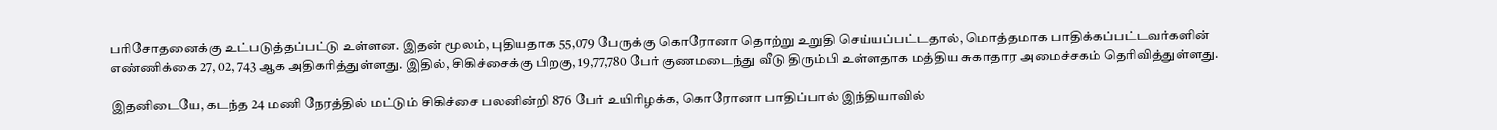பரிசோதனைக்கு உட்படுத்தப்பட்டு உள்ளன. இதன் மூலம், புதியதாக 55,079 பேருக்கு கொரோனா தொற்று உறுதி செய்யப்பட்டதால், மொத்தமாக பாதிக்கப்பட்டவர்களின் எண்ணிக்கை 27, 02, 743 ஆக அதிகரித்துள்ளது. இதில், சிகிச்சைக்கு பிறகு, 19,77,780 பேர் குணமடைந்து வீடு திரும்பி உள்ளதாக மத்திய சுகாதார அமைச்சகம் தெரிவித்துள்ளது.

இதனிடையே, கடந்த 24 மணி நேரத்தில் மட்டும் சிகிச்சை பலனின்றி 876 பேர் உயிரிழக்க, கொரோனா பாதிப்பால் இந்தியாவில்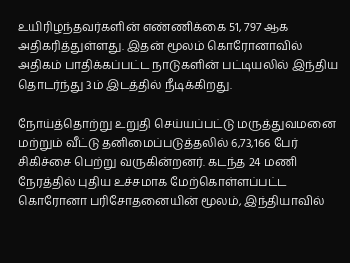உயிரிழந்தவர்களின் எண்ணிக்கை 51, 797 ஆக அதிகரித்துள்ளது. இதன் மூலம் கொரோனாவில்
அதிகம் பாதிக்கப்பட்ட நாடுகளின் பட்டியலில் இந்திய தொடர்ந்து 3ம் இடத்தில் நீடிக்கிறது.

நோய்த்தொற்று உறுதி செய்யப்பட்டு மருத்துவமனை மற்றும் வீட்டு தனிமைப்படுத்தலில் 6,73,166 பேர் சிகிச்சை பெற்று வருகின்றனர். கடந்த 24 மணி நேரத்தில் புதிய உச்சமாக மேற்கொள்ளப்பட்ட கொரோனா பரிசோதனையின் மூலம், இந்தியாவில்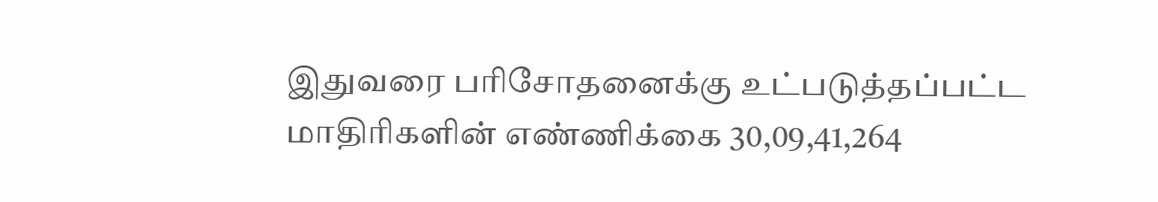இதுவரை பரிசோதனைக்கு உட்படுத்தப்பட்ட மாதிரிகளின் எண்ணிக்கை 30,09,41,264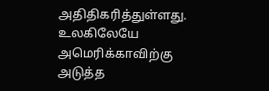அதிதிகரித்துள்ளது. உலகிலேயே அமெரிக்காவிற்கு அடுத்த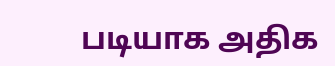படியாக அதிக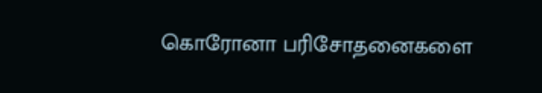கொரோனா பரிசோதனைகளை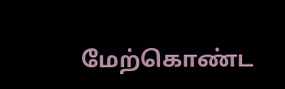மேற்கொண்ட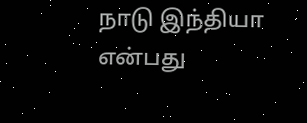நாடு இந்தியா என்பது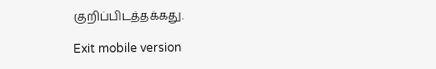குறிப்பிடத்தக்கது.

Exit mobile version